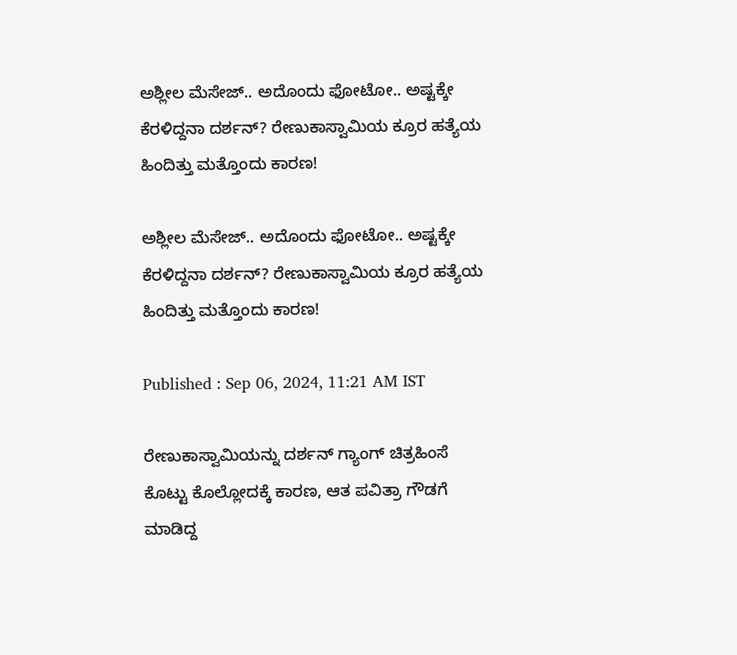ಅಶ್ಲೀಲ ಮೆಸೇಜ್.. ಅದೊಂದು ಫೋಟೋ.. ಅಷ್ಟಕ್ಕೇ ಕೆರಳಿದ್ದನಾ ದರ್ಶನ್? ರೇಣುಕಾಸ್ವಾಮಿಯ ಕ್ರೂರ ಹತ್ಯೆಯ ಹಿಂದಿತ್ತು ಮತ್ತೊಂದು ಕಾರಣ!

ಅಶ್ಲೀಲ ಮೆಸೇಜ್.. ಅದೊಂದು ಫೋಟೋ.. ಅಷ್ಟಕ್ಕೇ ಕೆರಳಿದ್ದನಾ ದರ್ಶನ್? ರೇಣುಕಾಸ್ವಾಮಿಯ ಕ್ರೂರ ಹತ್ಯೆಯ ಹಿಂದಿತ್ತು ಮತ್ತೊಂದು ಕಾರಣ!

Published : Sep 06, 2024, 11:21 AM IST

ರೇಣುಕಾಸ್ವಾಮಿಯನ್ನು ದರ್ಶನ್ ಗ್ಯಾಂಗ್ ಚಿತ್ರಹಿಂಸೆ ಕೊಟ್ಟು ಕೊಲ್ಲೋದಕ್ಕೆ ಕಾರಣ, ಆತ ಪವಿತ್ರಾ ಗೌಡಗೆ ಮಾಡಿದ್ದ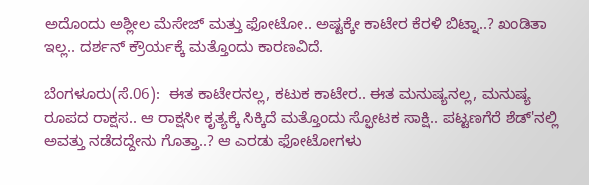ಅದೊಂದು ಅಶ್ಲೀಲ ಮೆಸೇಜ್ ಮತ್ತು ಫೋಟೋ.. ಅಷ್ಟಕ್ಕೇ ಕಾಟೇರ ಕೆರಳಿ ಬಿಟ್ನಾ..? ಖಂಡಿತಾ ಇಲ್ಲ.. ದರ್ಶನ್ ಕ್ರೌರ್ಯಕ್ಕೆ ಮತ್ತೊಂದು ಕಾರಣವಿದೆ.

ಬೆಂಗಳೂರು(ಸೆ.06):  ಈತ ಕಾಟೇರನಲ್ಲ, ಕಟುಕ ಕಾಟೇರ.. ಈತ ಮನುಷ್ಯನಲ್ಲ, ಮನುಷ್ಯ ರೂಪದ ರಾಕ್ಷಸ.. ಆ ರಾಕ್ಷಸೀ ಕೃತ್ಯಕ್ಕೆ ಸಿಕ್ಕಿದೆ ಮತ್ತೊಂದು ಸ್ಫೋಟಕ ಸಾಕ್ಷಿ.. ಪಟ್ಟಣಗೆರೆ ಶೆಡ್'ನಲ್ಲಿ ಅವತ್ತು ನಡೆದದ್ದೇನು ಗೊತ್ತಾ..? ಆ ಎರಡು ಫೋಟೋಗಳು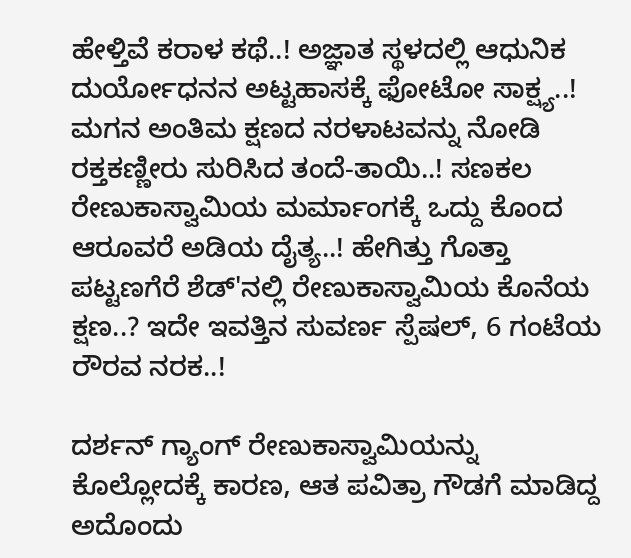ಹೇಳ್ತಿವೆ ಕರಾಳ ಕಥೆ..! ಅಜ್ಞಾತ ಸ್ಥಳದಲ್ಲಿ ಆಧುನಿಕ ದುರ್ಯೋಧನನ ಅಟ್ಟಹಾಸಕ್ಕೆ ಫೋಟೋ ಸಾಕ್ಷ್ಯ..! ಮಗನ ಅಂತಿಮ ಕ್ಷಣದ ನರಳಾಟವನ್ನು ನೋಡಿ ರಕ್ತಕಣ್ಣೀರು ಸುರಿಸಿದ ತಂದೆ-ತಾಯಿ..! ಸಣಕಲ ರೇಣುಕಾಸ್ವಾಮಿಯ ಮರ್ಮಾಂಗಕ್ಕೆ ಒದ್ದು ಕೊಂದ ಆರೂವರೆ ಅಡಿಯ ದೈತ್ಯ..! ಹೇಗಿತ್ತು ಗೊತ್ತಾ ಪಟ್ಟಣಗೆರೆ ಶೆಡ್'ನಲ್ಲಿ ರೇಣುಕಾಸ್ವಾಮಿಯ ಕೊನೆಯ ಕ್ಷಣ..? ಇದೇ ಇವತ್ತಿನ ಸುವರ್ಣ ಸ್ಪೆಷಲ್, 6 ಗಂಟೆಯ ರೌರವ ನರಕ..!

ದರ್ಶನ್ ಗ್ಯಾಂಗ್ ರೇಣುಕಾಸ್ವಾಮಿಯನ್ನು ಕೊಲ್ಲೋದಕ್ಕೆ ಕಾರಣ, ಆತ ಪವಿತ್ರಾ ಗೌಡಗೆ ಮಾಡಿದ್ದ ಅದೊಂದು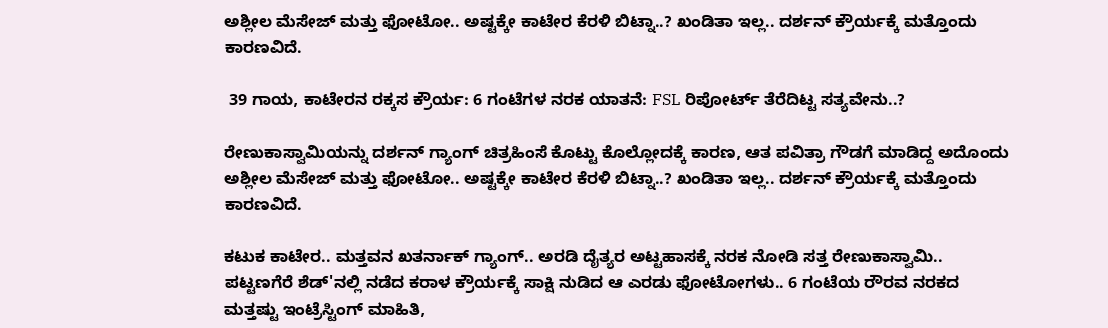ಅಶ್ಲೀಲ ಮೆಸೇಜ್ ಮತ್ತು ಫೋಟೋ.. ಅಷ್ಟಕ್ಕೇ ಕಾಟೇರ ಕೆರಳಿ ಬಿಟ್ನಾ..? ಖಂಡಿತಾ ಇಲ್ಲ.. ದರ್ಶನ್ ಕ್ರೌರ್ಯಕ್ಕೆ ಮತ್ತೊಂದು ಕಾರಣವಿದೆ.

 39 ಗಾಯ, ಕಾಟೇರನ ರಕ್ಕಸ ಕ್ರೌರ್ಯ: 6 ಗಂಟೆಗಳ ನರಕ ಯಾತನೆ: FSL ರಿಪೋರ್ಟ್ ತೆರೆದಿಟ್ಟ ಸತ್ಯವೇನು..?

ರೇಣುಕಾಸ್ವಾಮಿಯನ್ನು ದರ್ಶನ್ ಗ್ಯಾಂಗ್ ಚಿತ್ರಹಿಂಸೆ ಕೊಟ್ಟು ಕೊಲ್ಲೋದಕ್ಕೆ ಕಾರಣ, ಆತ ಪವಿತ್ರಾ ಗೌಡಗೆ ಮಾಡಿದ್ದ ಅದೊಂದು ಅಶ್ಲೀಲ ಮೆಸೇಜ್ ಮತ್ತು ಫೋಟೋ.. ಅಷ್ಟಕ್ಕೇ ಕಾಟೇರ ಕೆರಳಿ ಬಿಟ್ನಾ..? ಖಂಡಿತಾ ಇಲ್ಲ.. ದರ್ಶನ್ ಕ್ರೌರ್ಯಕ್ಕೆ ಮತ್ತೊಂದು ಕಾರಣವಿದೆ.

ಕಟುಕ ಕಾಟೇರ.. ಮತ್ತವನ ಖತರ್ನಾಕ್ ಗ್ಯಾಂಗ್.. ಅರಡಿ ದೈತ್ಯರ ಅಟ್ಟಹಾಸಕ್ಕೆ ನರಕ ನೋಡಿ ಸತ್ತ ರೇಣುಕಾಸ್ವಾಮಿ.. ಪಟ್ಟಣಗೆರೆ ಶೆಡ್'ನಲ್ಲಿ ನಡೆದ ಕರಾಳ ಕ್ರೌರ್ಯಕ್ಕೆ ಸಾಕ್ಷಿ ನುಡಿದ ಆ ಎರಡು ಫೋಟೋಗಳು.. 6 ಗಂಟೆಯ ರೌರವ ನರಕದ ಮತ್ತಷ್ಟು ಇಂಟ್ರೆಸ್ಟಿಂಗ್ ಮಾಹಿತಿ,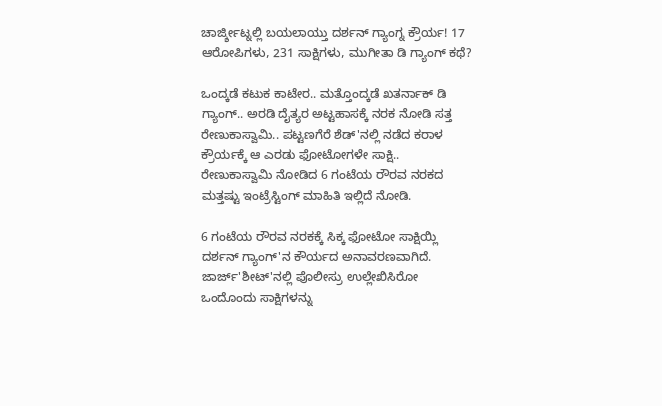ಚಾರ್ಜ್ಶೀಟ್ನಲ್ಲಿ ಬಯಲಾಯ್ತು ದರ್ಶನ್ ಗ್ಯಾಂಗ್ನ ಕ್ರೌರ್ಯ! 17 ಆರೋಪಿಗಳು, 231 ಸಾಕ್ಷಿಗಳು, ಮುಗೀತಾ ಡಿ ಗ್ಯಾಂಗ್ ಕಥೆ?

ಒಂದ್ಕಡೆ ಕಟುಕ ಕಾಟೇರ.. ಮತ್ತೊಂದ್ಕಡೆ ಖತರ್ನಾಕ್ ಡಿ ಗ್ಯಾಂಗ್.. ಅರಡಿ ದೈತ್ಯರ ಅಟ್ಟಹಾಸಕ್ಕೆ ನರಕ ನೋಡಿ ಸತ್ತ ರೇಣುಕಾಸ್ವಾಮಿ.. ಪಟ್ಟಣಗೆರೆ ಶೆಡ್'ನಲ್ಲಿ ನಡೆದ ಕರಾಳ ಕ್ರೌರ್ಯಕ್ಕೆ ಆ ಎರಡು ಫೋಟೋಗಳೇ ಸಾಕ್ಷಿ.. ರೇಣುಕಾಸ್ವಾಮಿ ನೋಡಿದ 6 ಗಂಟೆಯ ರೌರವ ನರಕದ ಮತ್ತಷ್ಟು ಇಂಟ್ರೆಸ್ಟಿಂಗ್ ಮಾಹಿತಿ ಇಲ್ಲಿದೆ ನೋಡಿ.

6 ಗಂಟೆಯ ರೌರವ ನರಕಕ್ಕೆ ಸಿಕ್ಕ ಫೋಟೋ ಸಾಕ್ಷಿಯ್ಲಿ ದರ್ಶನ್ ಗ್ಯಾಂಗ್'ನ ಕೌರ್ಯದ ಅನಾವರಣವಾಗಿದೆ. ಜಾರ್ಜ್'ಶೀಟ್'ನಲ್ಲಿ ಪೊಲೀಸ್ರು ಉಲ್ಲೇಖಿಸಿರೋ ಒಂದೊಂದು ಸಾಕ್ಷಿಗಳನ್ನು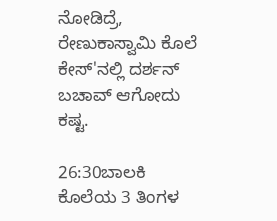ನೋಡಿದ್ರೆ, ರೇಣುಕಾಸ್ವಾಮಿ ಕೊಲೆ ಕೇಸ್'ನಲ್ಲಿ ದರ್ಶನ್ ಬಚಾವ್ ಆಗೋದು ಕಷ್ಟ.

26:30ಬಾಲಕಿ ಕೊಲೆಯ 3 ತಿಂಗಳ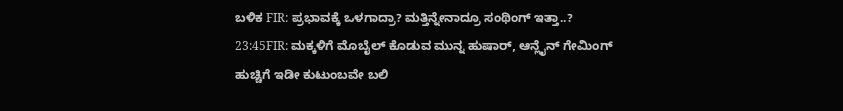ಬಳಿಕ FIR: ಪ್ರಭಾವಕ್ಕೆ ಒಳಗಾದ್ರಾ? ಮತ್ತಿನ್ನೇನಾದ್ರೂ ಸಂಥಿಂಗ್ ಇತ್ತಾ..?
23:45FIR: ಮಕ್ಕಳಿಗೆ ಮೊಬೈಲ್ ಕೊಡುವ ಮುನ್ನ ಹುಷಾರ್, ಆನ್ಲೈನ್ ಗೇಮಿಂಗ್ ಹುಚ್ಚಿಗೆ ಇಡೀ ಕುಟುಂಬವೇ ಬಲಿ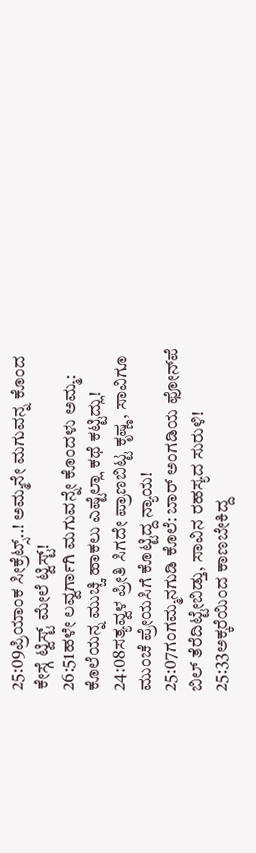25:09ಪ್ರಿಯಾಂಕ ಸೀಕ್ರೆಟ್ಸ್..! ಅಮ್ಮನೇ ಮಗುವನ್ನ ಕೊಂದ ಕೇಸ್ಗೆ ಟ್ವಿಸ್ಟ್ ಮೇಲೆ ಟ್ವಿಸ್ಟ್!
26:51ಹಳೇ ಲವ್ವರ್ಗಾಗಿ ಮಗುವನ್ನೇ ಕೊಂದಳು ಅಮ್ಮ: ಕೊಲೆಯನ್ನ ಮುಚ್ಚಿ ಹಾಕಲು ಎಷ್ಟೆಲ್ಲಾ ಕಥೆ ಕಟ್ಟಿದ್ಲು!
24:08ಸತ್ಯವ್ವಳ ಪ್ರೀತಿ ಸಿಗದೇ ಪ್ರಾಣಬಿಟ್ಟ ಕೃಷ್ಣ, ಸಾವಿಗೂ ಮುಂಚೆ ಪ್ರೇಯಸಿಗೆ ಕೊಟ್ಟಿದ್ದ ನ್ಯಾಯ!
25:07ಗಂಗಮ್ಮನಗುಡಿ ಕೊಲೆ: ಬಾರ್ ಅಂಗಡಿಯ ಫೋನ್‌ಪೆ ಬಿಲ್ ತೆರೆದಿಟ್ಟೇಬಿಡ್ತು, ಸಾವಿನ ರಹಸ್ಯದ ಸುರುಳಿ!
25:33ಅಕ್ಕರೆಯಿಂದ ಕಾಣಬೇಕಿದ್ದ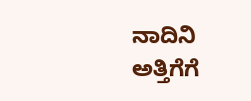ನಾದಿನಿ ಅತ್ತಿಗೆಗೆ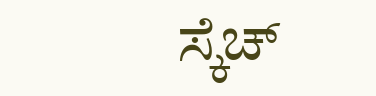ಸ್ಕೆಚ್‌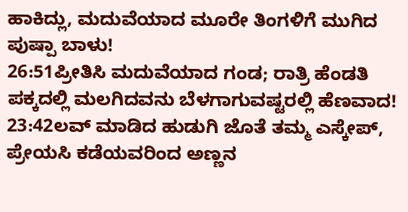ಹಾಕಿದ್ಲು, ಮದುವೆಯಾದ ಮೂರೇ ತಿಂಗಳಿಗೆ ಮುಗಿದ ಪುಷ್ಪಾ ಬಾಳು!
26:51ಪ್ರೀತಿಸಿ ಮದುವೆಯಾದ ಗಂಡ; ರಾತ್ರಿ ಹೆಂಡತಿ ಪಕ್ಕದಲ್ಲಿ ಮಲಗಿದವನು ಬೆಳಗಾಗುವಷ್ಟರಲ್ಲಿ ಹೆಣವಾದ!
23:42ಲವ್ ಮಾಡಿದ ಹುಡುಗಿ ಜೊತೆ ತಮ್ಮ ಎಸ್ಕೇಪ್, ಪ್ರೇಯಸಿ ಕಡೆಯವರಿಂದ ಅಣ್ಣನ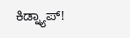ಕಿಡ್ನ್ಯಾಪ್!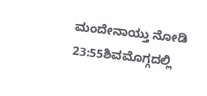ಮಂದೇನಾಯ್ತು ನೋಡಿ
23:55ಶಿವಮೊಗ್ಗದಲ್ಲಿ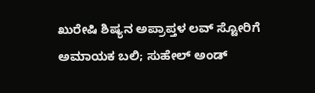ಖುರೇಷಿ ಶಿಷ್ಯನ ಅಪ್ರಾಪ್ತಳ ಲವ್ ಸ್ಟೋರಿಗೆ ಅಮಾಯಕ ಬಲಿ; ಸುಹೇಲ್ ಅಂಡ್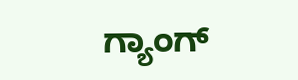ಗ್ಯಾಂಗ್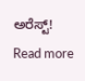ಅರೆಸ್ಟ್!
Read more